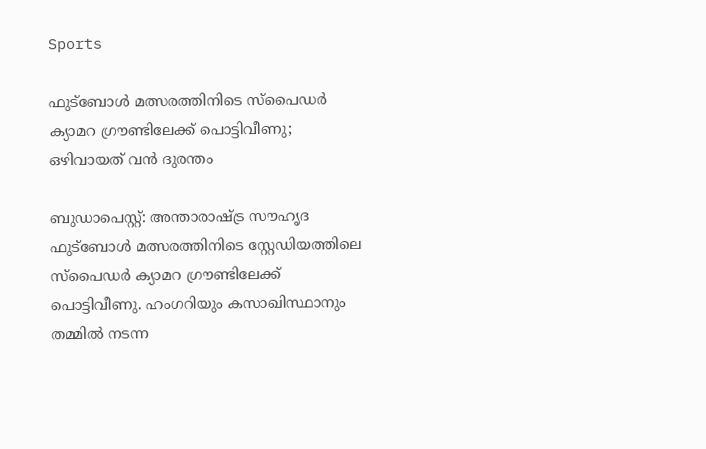Sports

ഫുട്ബോൾ മത്സരത്തിനിടെ സ്പൈഡർ ക്യാമറ ഗ്രൗണ്ടിലേക്ക് പൊട്ടിവീണു; ഒഴിവായത് വൻ ദുരന്തം

ബുഡാപെസ്റ്റ്: അന്താരാഷ്ട്ര സൗഹൃദ ഫുട്ബോൾ മത്സരത്തിനിടെ സ്റ്റേഡിയത്തിലെ സ്പൈഡര്‍ ക്യാമറ ഗ്രൗണ്ടിലേക്ക് പൊട്ടിവീണു. ഹംഗറിയും കസാഖിസ്ഥാനും തമ്മിൽ നടന്ന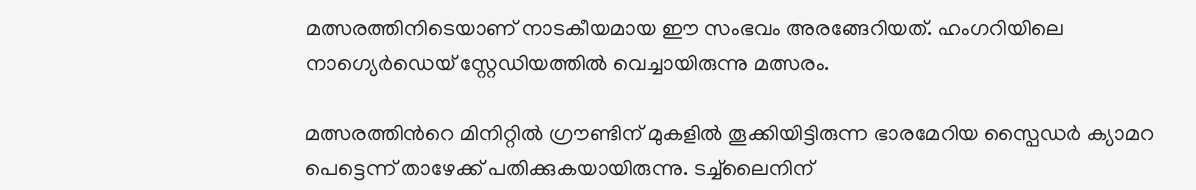മത്സരത്തിനിടെയാണ് നാടകീയമായ ഈ സംഭവം അരങ്ങേറിയത്. ഹംഗറിയിലെ നാഗ്യെർഡെയ് സ്റ്റേഡിയത്തിൽ വെച്ചായിരുന്നു മത്സരം.

മത്സരത്തിന്‍റെ മിനിറ്റിൽ ഗ്രൗണ്ടിന് മുകളിൽ തൂക്കിയിട്ടിരുന്ന ഭാരമേറിയ സ്പൈഡർ ക്യാമറ പെട്ടെന്ന് താഴേക്ക് പതിക്കുകയായിരുന്നു. ടച്ച്‌ലൈനിന്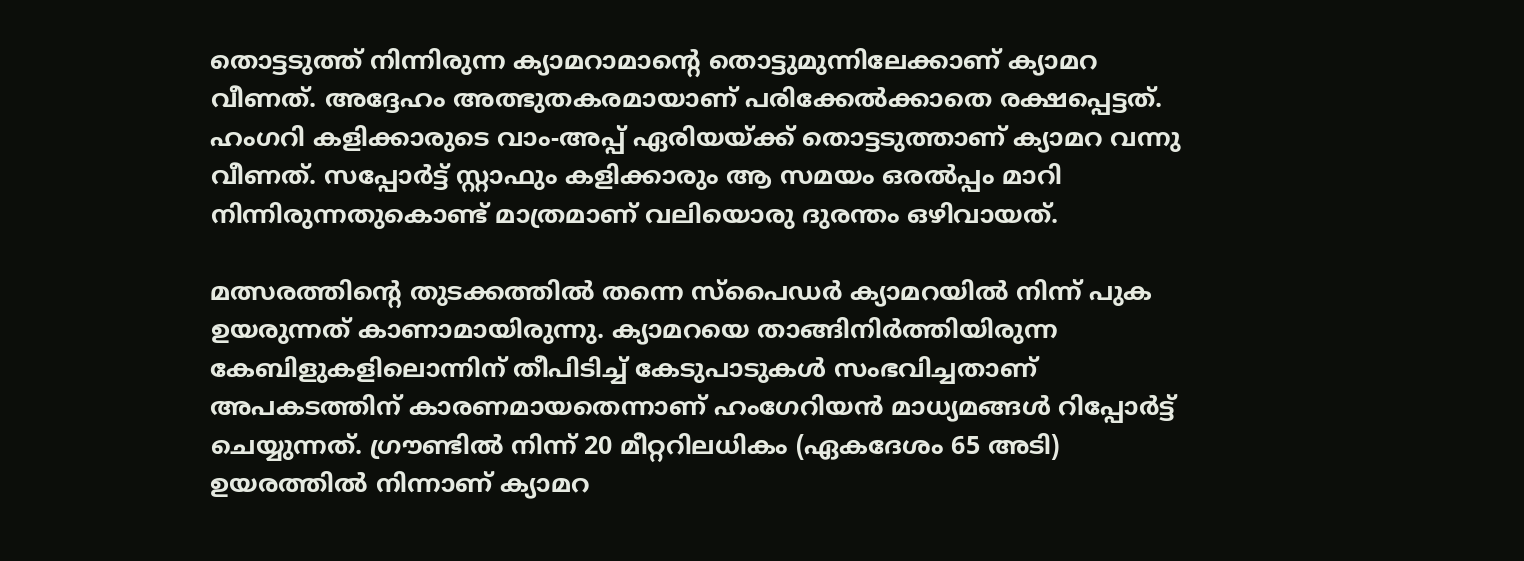തൊട്ടടുത്ത് നിന്നിരുന്ന ക്യാമറാമാന്‍റെ തൊട്ടുമുന്നിലേക്കാണ് ക്യാമറ വീണത്. അദ്ദേഹം അത്ഭുതകരമായാണ് പരിക്കേൽക്കാതെ രക്ഷപ്പെട്ടത്. ഹംഗറി കളിക്കാരുടെ വാം-അപ്പ് ഏരിയയ്ക്ക് തൊട്ടടുത്താണ് ക്യാമറ വന്നു വീണത്. സപ്പോര്‍ട്ട് സ്റ്റാഫും കളിക്കാരും ആ സമയം ഒരൽപ്പം മാറി നിന്നിരുന്നതുകൊണ്ട് മാത്രമാണ് വലിയൊരു ദുരന്തം ഒഴിവായത്.

മത്സരത്തിന്‍റെ തുടക്കത്തില്‍ തന്നെ സ്പൈഡർ ക്യാമറയിൽ നിന്ന് പുക ഉയരുന്നത് കാണാമായിരുന്നു. ക്യാമറയെ താങ്ങിനിർത്തിയിരുന്ന കേബിളുകളിലൊന്നിന് തീപിടിച്ച് കേടുപാടുകൾ സംഭവിച്ചതാണ് അപകടത്തിന് കാരണമായതെന്നാണ് ഹംഗേറിയൻ മാധ്യമങ്ങൾ റിപ്പോർട്ട് ചെയ്യുന്നത്. ഗ്രൗണ്ടില്‍ നിന്ന് 20 മീറ്ററിലധികം (ഏകദേശം 65 അടി) ഉയരത്തിൽ നിന്നാണ് ക്യാമറ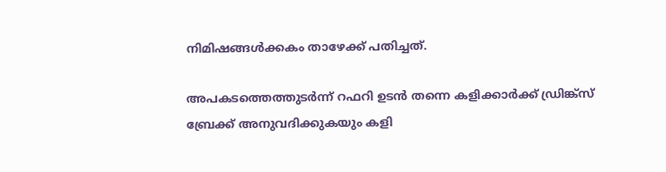നിമിഷങ്ങൾക്കകം താഴേക്ക് പതിച്ചത്.

അപകടത്തെത്തുടർന്ന് റഫറി ഉടൻ തന്നെ കളിക്കാർക്ക് ഡ്രിങ്ക്സ് ബ്രേക്ക് അനുവദിക്കുകയും കളി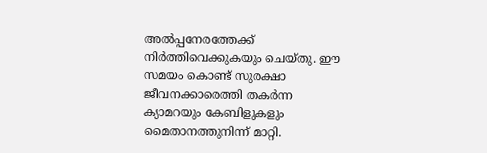അൽപ്പനേരത്തേക്ക് നിർത്തിവെക്കുകയും ചെയ്തു. ഈ സമയം കൊണ്ട് സുരക്ഷാ ജീവനക്കാരെത്തി തകർന്ന ക്യാമറയും കേബിളുകളും മൈതാനത്തുനിന്ന് മാറ്റി.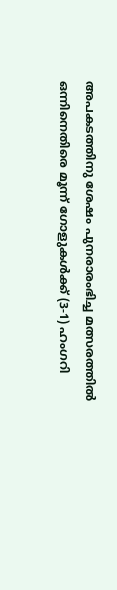അപകടത്തിനു ശേഷം പുനരാരംഭിച്ച മത്സരത്തിൽ ഒന്നിനെതിരെ മൂന്ന് ഗോളുകൾക്ക് (3-1) ഹംഗറി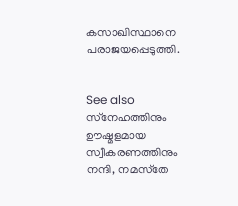കസാഖിസ്ഥാനെ പരാജയപ്പെടുത്തി.


See also  സ്‌നേഹത്തിനും ഊഷ്മളമായ സ്വീകരണത്തിനും നന്ദി, നമസ്‌തേ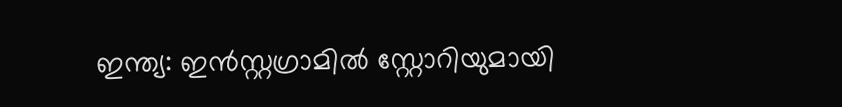ഇന്ത്യ: ഇൻസ്റ്റഗ്രാമിൽ സ്റ്റോറിയുമായി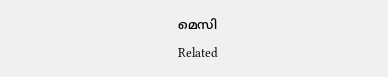മെസി

Related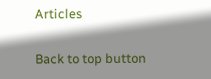Articles

Back to top button